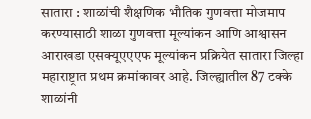सातारा : शाळांची शैक्षणिक भौतिक गुणवत्ता मोजमाप करण्यासाठी शाळा गुणवत्ता मूल्यांकन आणि आश्वासन आराखडा एसक्यूएएएफ मूल्यांकन प्रक्रियेत सातारा जिल्हा महाराष्ट्रात प्रथम क्रमांकावर आहे. जिल्ह्यातील 87 टक्के शाळांनी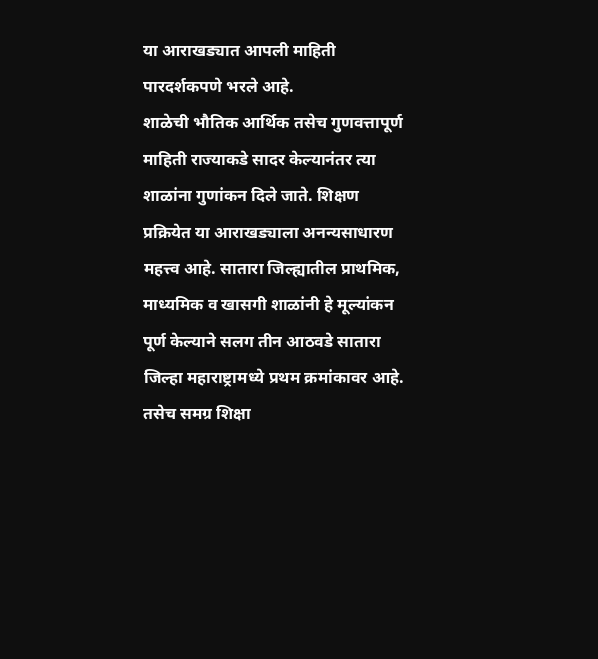या आराखड्यात आपली माहिती पारदर्शकपणे भरले आहे.
शाळेची भौतिक आर्थिक तसेच गुणवत्तापूर्ण माहिती राज्याकडे सादर केल्यानंतर त्या शाळांना गुणांकन दिले जाते. शिक्षण प्रक्रियेत या आराखड्याला अनन्यसाधारण महत्त्व आहे. सातारा जिल्ह्यातील प्राथमिक, माध्यमिक व खासगी शाळांनी हे मूल्यांकन पूर्ण केल्याने सलग तीन आठवडे सातारा जिल्हा महाराष्ट्रामध्ये प्रथम क्रमांकावर आहे. तसेच समग्र शिक्षा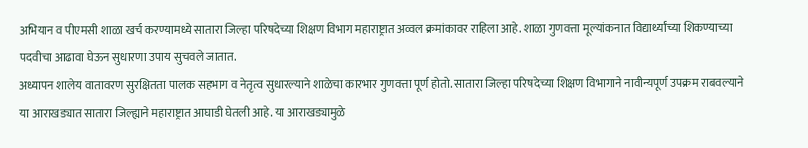अभियान व पीएमसी शाळा खर्च करण्यामध्ये सातारा जिल्हा परिषदेच्या शिक्षण विभाग महाराष्ट्रात अव्वल क्रमांकावर राहिला आहे. शाळा गुणवत्ता मूल्यांकनात विद्यार्थ्यांच्या शिकण्याच्या पदवीचा आढावा घेऊन सुधारणा उपाय सुचवले जातात.
अध्यापन शालेय वातावरण सुरक्षितता पालक सहभाग व नेतृत्व सुधारल्याने शाळेचा कारभार गुणवत्ता पूर्ण होतो. सातारा जिल्हा परिषदेच्या शिक्षण विभागाने नावीन्यपूर्ण उपक्रम राबवल्याने या आराखड्यात सातारा जिल्ह्याने महाराष्ट्रात आघाडी घेतली आहे. या आराखड्यामुळे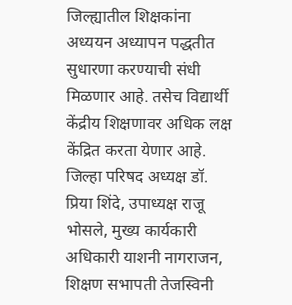जिल्ह्यातील शिक्षकांना अध्ययन अध्यापन पद्धतीत सुधारणा करण्याची संधी मिळणार आहे. तसेच विद्यार्थी केंद्रीय शिक्षणावर अधिक लक्ष केंद्रित करता येणार आहे. जिल्हा परिषद अध्यक्ष डॉ. प्रिया शिंदे, उपाध्यक्ष राजू भोसले, मुख्य कार्यकारी अधिकारी याशनी नागराजन, शिक्षण सभापती तेजस्विनी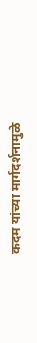कदम यांच्या मार्गदर्शनामुळे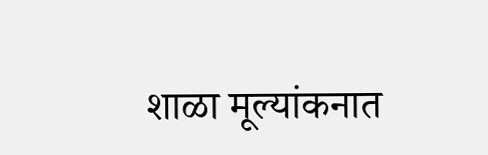शाळा मूल्यांकनात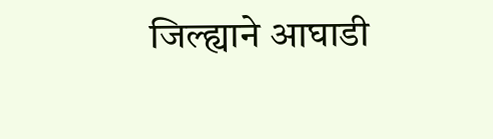जिल्ह्याने आघाडी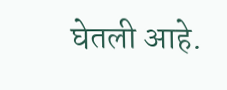घेतली आहे.